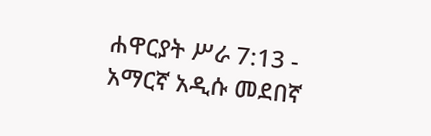ሐዋርያት ሥራ 7:13 - አማርኛ አዲሱ መደበኛ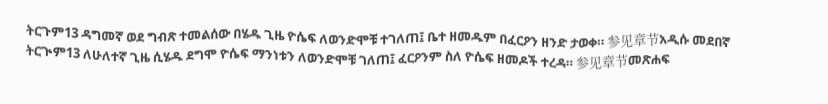ትርጉም13 ዳግመኛ ወደ ግብጽ ተመልሰው በሄዱ ጊዜ ዮሴፍ ለወንድሞቹ ተገለጠ፤ ቤተ ዘመዱም በፈርዖን ዘንድ ታወቀ። 参见章节አዲሱ መደበኛ ትርጒም13 ለሁለተኛ ጊዜ ሲሄዱ ደግሞ ዮሴፍ ማንነቱን ለወንድሞቹ ገለጠ፤ ፈርዖንም ስለ ዮሴፍ ዘመዶች ተረዳ። 参见章节መጽሐፍ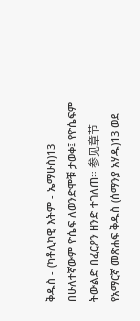ቅዱስ - (ካቶሊካዊ እትም - ኤማሁስ)13 በሁለተኛውም ዮሴፍ ለወንድሞቹ ታወቀ፤ የዮሴፍም ትውልድ በፈርዖን ዘንድ ተገለጠ። 参见章节የአማርኛ መጽሐፍ ቅዱስ (ሰማንያ አሃዱ)13 ወደ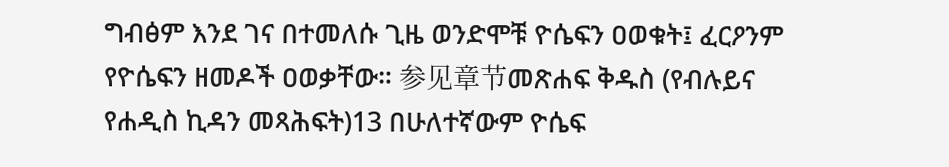ግብፅም እንደ ገና በተመለሱ ጊዜ ወንድሞቹ ዮሴፍን ዐወቁት፤ ፈርዖንም የዮሴፍን ዘመዶች ዐወቃቸው። 参见章节መጽሐፍ ቅዱስ (የብሉይና የሐዲስ ኪዳን መጻሕፍት)13 በሁለተኛውም ዮሴፍ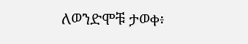ለወንድሞቹ ታወቀ፥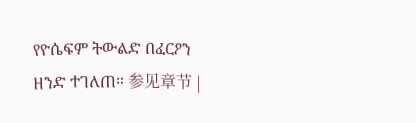የዮሴፍም ትውልድ በፈርዖን ዘንድ ተገለጠ። 参见章节 |